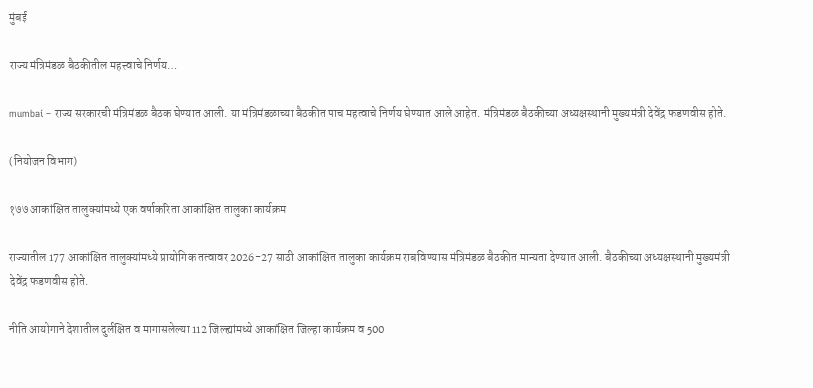मुंबई

राज्य मंत्रिमंडळ बैठकीतील महत्त्वाचे निर्णय…

mumbai – राज्य सरकारची मंत्रिमंडळ बैठक घेण्यात आली. या मंत्रिमंडळाच्या बैठकीत पाच महत्वाचे निर्णय घेण्यात आले आहेत. मंत्रिमंडळ बैठकीच्या अध्यक्षस्थानी मुख्यमंत्री देवेंद्र फडणवीस होते.

(नियोजन विभाग)

१७७ आकांक्षित तालुक्यांमध्ये एक वर्षाकरिता आकांक्षित तालुका कार्यक्रम

राज्यातील 177 आकांक्षित तालुक्यांमध्ये प्रायोगिक तत्वावर 2026-27 साठी आकांक्षित तालुका कार्यक्रम राबविण्यास मंत्रिमंडळ बैठकीत मान्यता देण्यात आली. बैठकीच्या अध्यक्षस्थानी मुख्यमंत्री देवेंद्र फडणवीस होते.

नीति आयोगाने देशातील दुर्लक्षित व मागासलेल्या 112 जिल्ह्यांमध्ये आकांक्षित जिल्हा कार्यक्रम व 500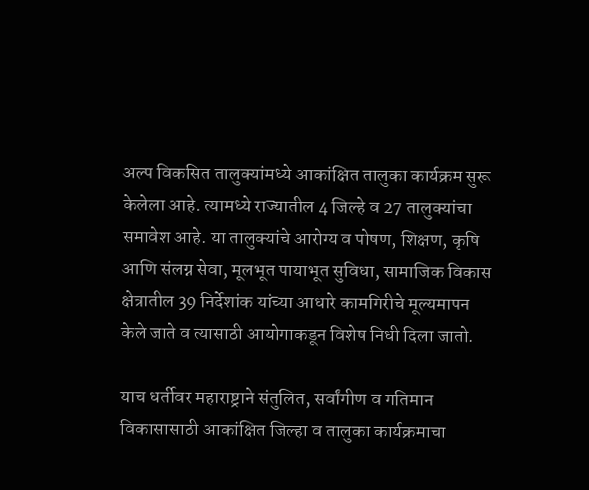अल्प विकसित तालुक्यांमध्ये आकांक्षित तालुका कार्यक्रम सुरू केलेला आहे. त्यामध्ये राज्यातील 4 जिल्हे व 27 तालुक्यांचा समावेश आहे. या तालुक्यांचे आरोग्य व पोषण, शिक्षण, कृषि आणि संलग्न सेवा, मूलभूत पायाभूत सुविधा, सामाजिक विकास क्षेत्रातील 39 निर्देशांक यांच्या आधारे कामगिरीचे मूल्यमापन केले जाते व त्यासाठी आयोगाकडून विशेष निधी दिला जातो.

याच धर्तीवर महाराष्ट्राने संतुलित, सर्वांगीण व गतिमान विकासासाठी आकांक्षित जिल्हा व तालुका कार्यक्रमाचा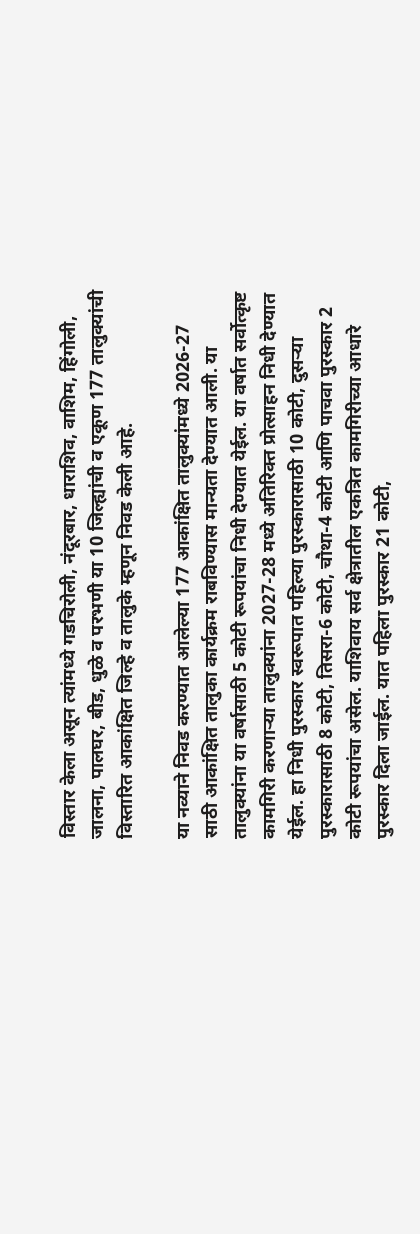विस्तार केला असून त्यांमध्ये गडचिरोली, नंदूरबार, धाराशिव, वाशिम, हिंगोली, जालना, पालघर, बीड, धुळे व परभणी या 10 जिल्ह्यांची व एकूण 177 तालुक्यांची विस्तारित आकांक्षित जिल्हे व तालुके म्हणून निवड केली आहे.

या नव्याने निवड करण्यात आलेल्या 177 आकांक्षित तालुक्यांमध्ये 2026-27 साठी आकांक्षित तालुका कार्यक्रम राबविण्यास मान्यता देण्यात आली. या तालुक्यांना या वर्षासाठी 5 कोटी रूपयांचा निधी देण्यात येईल. या वर्षात सर्वोत्कृष्ट कामगिरी करणाऱ्या तालुक्यांना 2027-28 मध्ये अतिरिक्त प्रोत्साहन निधी देण्यात येईल. हा निधी पुरस्कार स्वरूपात पहिल्या पुरस्कारासाठी 10 कोटी, दुसऱ्या पुरस्कारासाठी 8 कोटी, तिसरा-6 कोटी, चौथा-4 कोटी आणि पाचवा पुरस्कार 2 कोटी रूपयांचा असेल. याशिवाय सर्व क्षेत्रातील एकत्रित कामगिरीच्या आधारे पुरस्कार दिला जाईल. यात पहिला पुरस्कार 21 कोटी,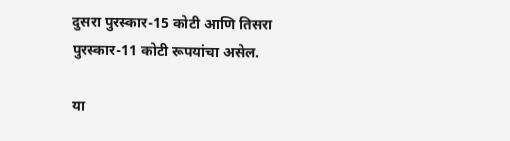दुसरा पुरस्कार-15 कोटी आणि तिसरा पुरस्कार-11 कोटी रूपयांचा असेल.

या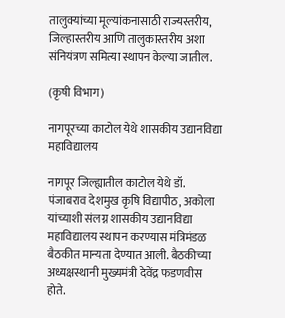तालुक्यांच्या मूल्यांकनासाठी राज्यस्तरीय, जिल्हास्तरीय आणि तालुकास्तरीय अशा संनियंत्रण समित्या स्थापन केल्या जातील.

(कृषी विभाग)

नागपूरच्या काटोल येथे शासकीय उद्यानविद्या महाविद्यालय

नागपूर जिल्ह्यातील काटोल येथे डॉ. पंजाबराव देशमुख कृषि विद्यापीठ, अकोला यांच्याशी संलग्न शासकीय उद्यानविद्या महाविद्यालय स्थापन करण्यास मंत्रिमंडळ बैठकीत मान्यता देण्यात आली. बैठकीच्या अध्यक्षस्थानी मुख्यमंत्री देवेंद्र फडणवीस होते.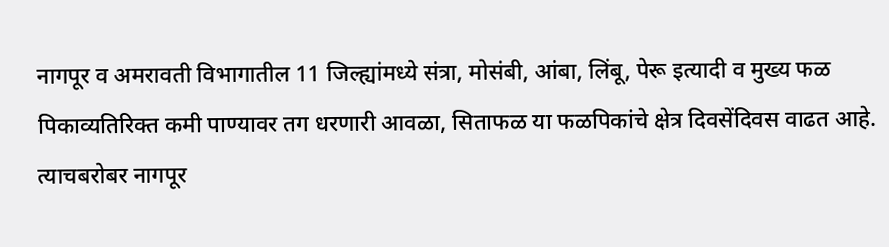नागपूर व अमरावती विभागातील 11 जिल्ह्यांमध्ये संत्रा, मोसंबी, आंबा, लिंबू, पेरू इत्यादी व मुख्य फळ पिकाव्यतिरिक्त कमी पाण्यावर तग धरणारी आवळा, सिताफळ या फळपिकांचे क्षेत्र दिवसेंदिवस वाढत आहे. त्याचबरोबर नागपूर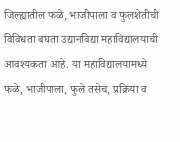जिल्ह्यातील फळे, भाजीपाला व फुलशेतीची विविधता बघता उद्यानविद्या महाविद्यालयाची आवश्यकता आहे. या महाविद्यालयामध्ये फळे, भाजीपाला, फुले तसेच, प्रक्रिया व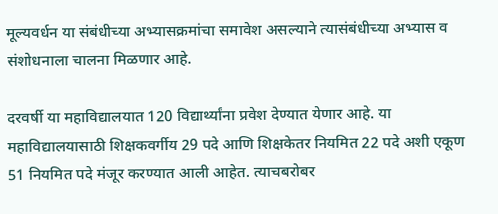मूल्यवर्धन या संबंधीच्या अभ्यासक्रमांचा समावेश असल्याने त्यासंबंधीच्या अभ्यास व संशोधनाला चालना मिळणार आहे.

दरवर्षी या महाविद्यालयात 120 विद्यार्थ्यांना प्रवेश देण्यात येणार आहे. या महाविद्यालयासाठी शिक्षकवर्गीय 29 पदे आणि शिक्षकेतर नियमित 22 पदे अशी एकूण 51 नियमित पदे मंजूर करण्यात आली आहेत. त्याचबरोबर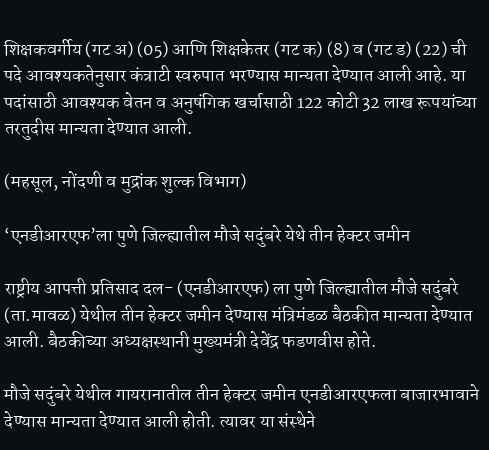शिक्षकवर्गीय (गट अ) (05) आणि शिक्षकेतर (गट क) (8) व (गट ड) (22) ची पदे आवश्यकतेनुसार कंत्राटी स्वरुपात भरण्यास मान्यता देण्यात आली आहे. या पदांसाठी आवश्यक वेतन व अनुषंगिक खर्चासाठी 122 कोटी 32 लाख रूपयांच्या तरतुदीस मान्यता देण्यात आली.

(महसूल, नोंदणी व मुद्रांक शुल्क विभाग)

‘एनडीआरएफ’ला पुणे जिल्ह्यातील मौजे सदुंबरे येथे तीन हेक्टर जमीन

राष्ट्रीय आपत्ती प्रतिसाद दल- (एनडीआरएफ) ला पुणे जिल्ह्यातील मौजे सदुंबरे (ता.मावळ) येथील तीन हेक्टर जमीन देण्यास मंत्रिमंडळ बैठकीत मान्यता देण्यात आली. बैठकीच्या अध्यक्षस्थानी मुख्यमंत्री देवेंद्र फडणवीस होते.

मौजे सदुंबरे येथील गायरानातील तीन हेक्टर जमीन एनडीआरएफला बाजारभावाने देण्यास मान्यता देण्यात आली होती. त्यावर या संस्थेने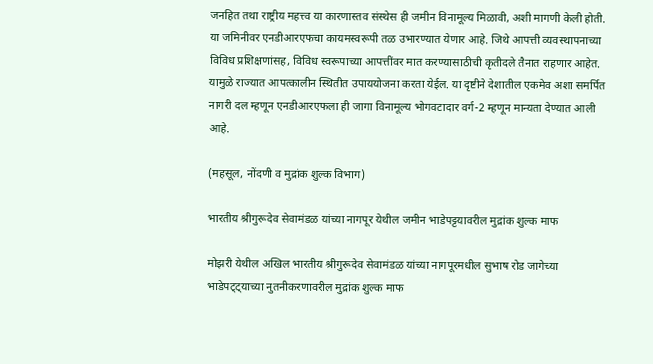जनहित तथा राष्ट्रीय महत्त्व या कारणास्तव संस्थेस ही जमीन विनामूल्य मिळावी, अशी मागणी केली होती. या जमिनीवर एनडीआरएफचा कायमस्वरूपी तळ उभारण्यात येणार आहे. जिथे आपत्ती व्यवस्थापनाच्या विविध प्रशिक्षणांसह, विविध स्वरूपाच्या आपत्तींवर मात करण्यासाठीची कृतीदले तैनात राहणार आहेत. यामुळे राज्यात आपत्कालीन स्थितीत उपाययोजना करता येईल. या दृष्टीने देशातील एकमेव अशा समर्पित नागरी दल म्हणून एनडीआरएफला ही जागा विनामूल्य भोगवटादार वर्ग-2 म्हणून मान्यता देण्यात आली आहे.

(महसूल, नोंदणी व मुद्रांक शुल्क विभाग)

भारतीय श्रीगुरूदेव सेवामंडळ यांच्या नागपूर येथील जमीन भाडेपट्टयावरील मुद्रांक शुल्क माफ

मोझरी येथील अखिल भारतीय श्रीगुरूदेव सेवामंडळ यांच्या नागपूरमधील सुभाष रोड जागेच्या भाडेपट्ट्याच्या नुतनीकरणावरील मुद्रांक शुल्क माफ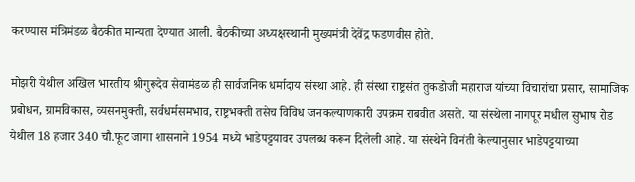करण्यास मंत्रिमंडळ बैठकीत मान्यता देण्यात आली. बैठकीच्या अध्यक्षस्थानी मुख्यमंत्री देवेंद्र फडणवीस होते.

मोझरी येथील अखिल भारतीय श्रीगुरूदेव सेवामंडळ ही सार्वजनिक धर्मादाय संस्था आहे. ही संस्था राष्ट्रसंत तुकडोजी महाराज यांच्या विचारांचा प्रसार, सामाजिक प्रबोधन, ग्रामविकास, व्यसनमुक्ती, सर्वधर्मसमभाव, राष्ट्रभक्ती तसेच विविध जनकल्याणकारी उपक्रम राबवीत असते. या संस्थेला नागपूर मधील सुभाष रोड येथील 18 हजार 340 चौ.फूट जागा शासनाने 1954 मध्ये भाडेपट्टयावर उपलब्ध करून दिलेली आहे. या संस्थेने विनंती केल्यानुसार भाडेपट्टयाच्या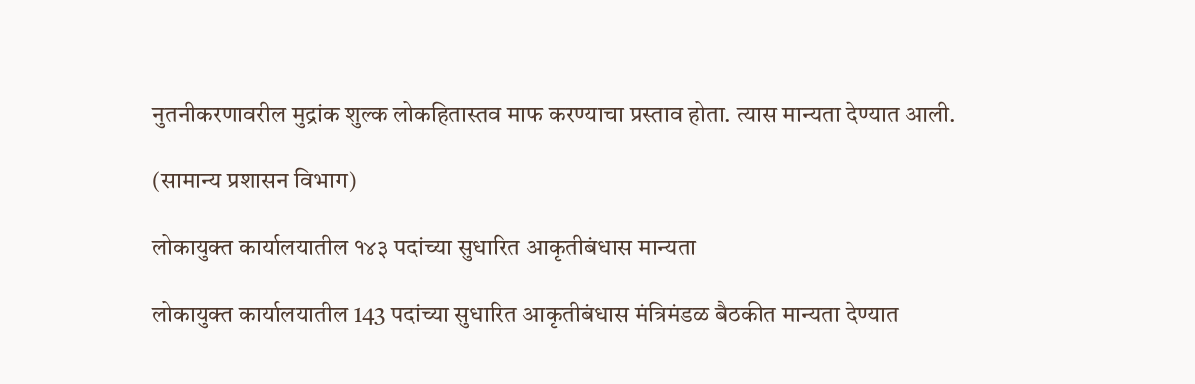नुतनीकरणावरील मुद्रांक शुल्क लोकहितास्तव माफ करण्याचा प्रस्ताव होता. त्यास मान्यता देण्यात आली.

(सामान्य प्रशासन विभाग)

लोकायुक्त कार्यालयातील १४३ पदांच्या सुधारित आकृतीबंधास मान्यता

लोकायुक्त कार्यालयातील 143 पदांच्या सुधारित आकृतीबंधास मंत्रिमंडळ बैठकीत मान्यता देण्यात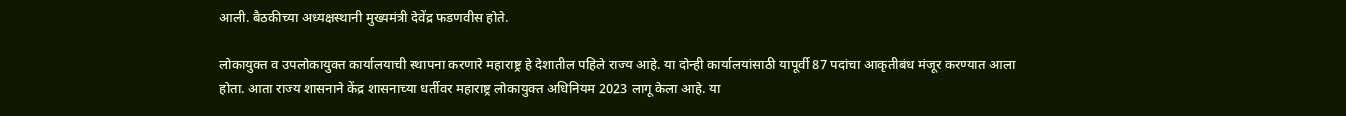आली. बैठकीच्या अध्यक्षस्थानी मुख्यमंत्री देवेंद्र फडणवीस होते.

लोकायुक्त व उपलोकायुक्त कार्यालयाची स्थापना करणारे महाराष्ट्र हे देशातील पहिले राज्य आहे. या दोन्ही कार्यालयांसाठी यापूर्वी 87 पदांचा आकृतीबंध मंजूर करण्यात आला होता. आता राज्य शासनाने केंद्र शासनाच्या धर्तीवर महाराष्ट्र लोकायुक्त अधिनियम 2023 लागू केला आहे. या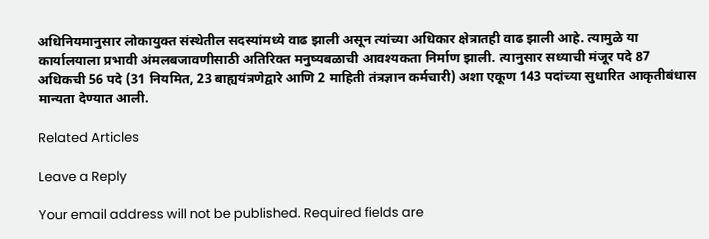अधिनियमानुसार लोकायुक्त संस्थेतील सदस्यांमध्ये वाढ झाली असून त्यांच्या अधिकार क्षेत्रातही वाढ झाली आहे. त्यामुळे या कार्यालयाला प्रभावी अंमलबजावणीसाठी अतिरिक्त मनुष्यबळाची आवश्यकता निर्माण झाली. त्यानुसार सध्याची मंजूर पदे 87 अधिकची 56 पदे (31 नियमित, 23 बाह्ययंत्रणेद्वारे आणि 2 माहिती तंत्रज्ञान कर्मचारी) अशा एकूण 143 पदांच्या सुधारित आकृतीबंधास मान्यता देण्यात आली.

Related Articles

Leave a Reply

Your email address will not be published. Required fields are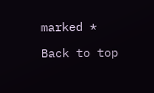marked *

Back to top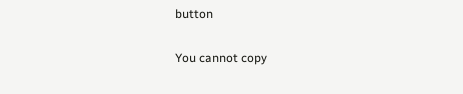button

You cannot copy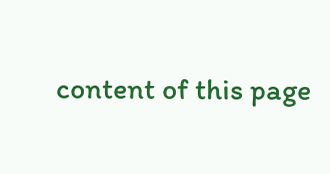content of this page